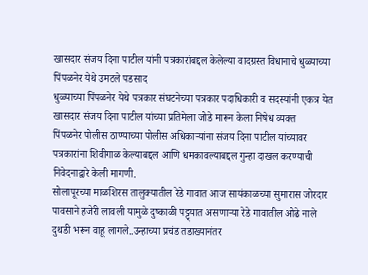खासदार संजय दिना पाटील यांनी पत्रकारांबद्दल केलेल्या वादग्रस्त विधानाचे धुळ्याच्या पिंपळनेर येथे उमटले पडसाद
धुळ्याच्या पिंपळनेर येथे पत्रकार संघटनेच्या पत्रकार पदाधिकारी व सदस्यांनी एकत्र येत खासदार संजय दिना पाटील यांच्या प्रतिमेला जोडे मारून केला निषेध व्यक्त
पिंपळनेर पोलीस ठाण्याच्या पोलीस अधिकाऱ्यांना संजय दिना पाटील यांच्यावर पत्रकारांना शिवीगाळ केल्याबद्दल आणि धमकावल्याबद्दल गुन्हा दाखल करण्याची निवेदनाद्वारे केली मागणी.
सोलापूरच्या माळशिरस तालुक्यातील रेडे गावात आज सायंकाळच्या सुमारास जोरदार पावसाने हजेरी लावली यामुळे दुष्काळी पट्ट्यात असणाऱ्या रेडे गावातील ओढे नाले दुथडी भरून वाहू लागले..उन्हाच्या प्रचंड तडाख्यानंतर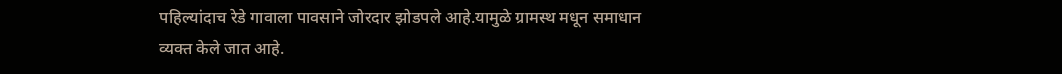पहिल्यांदाच रेडे गावाला पावसाने जोरदार झोडपले आहे.यामुळे ग्रामस्थ मधून समाधान व्यक्त केले जात आहे.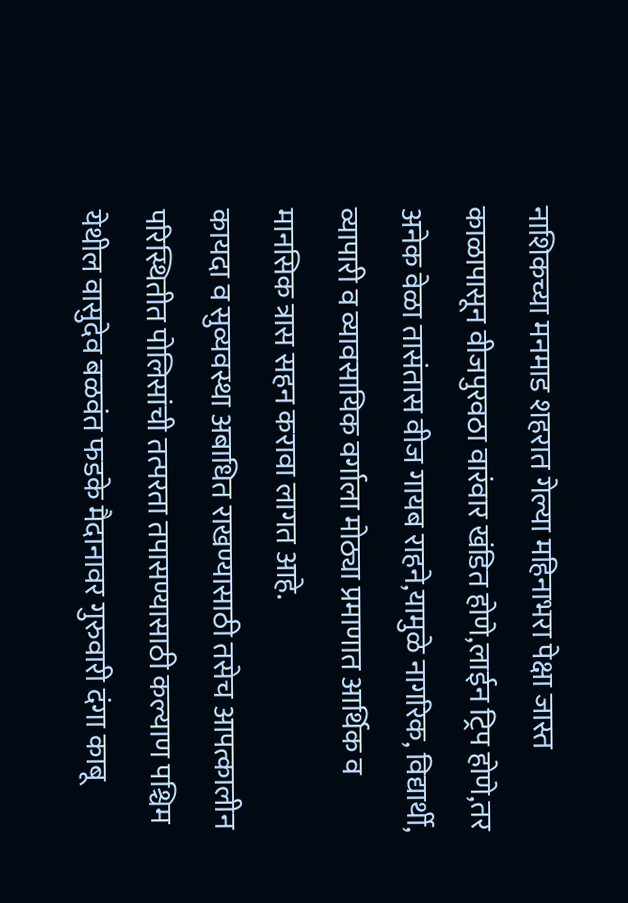नाशिकच्या मनमाड शहरात गेल्या महिनाभरा पेक्षा जास्त काळापासून वीजपुरवठा वारंवार खंडित होणे,लाईन ट्रिप होणे,तर अनेक वेळा तासंतास वीज गायब राहने,यामुळे नागरिक, विद्यार्थी, व्यापारी व व्यावसायिक वर्गाला मोठ्या प्रमाणात आर्थिक व मानसिक त्रास सहन करावा लागत आहे.
कायदा व सुव्यवस्था अबाधित राखण्यासाठी तसेच आपत्कालीन परिस्थितीत पोलिसांची तत्परता तपासण्यासाठी कल्याण पश्चिम येथील वासुदेव बळवंत फडके मैदानावर गुरुवारी दंगा काबू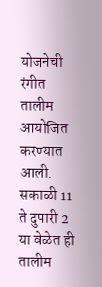योजनेची रंगीत तालीम आयोजित करण्यात आली. सकाळी 11 ते दुपारी 2 या वेळेत ही तालीम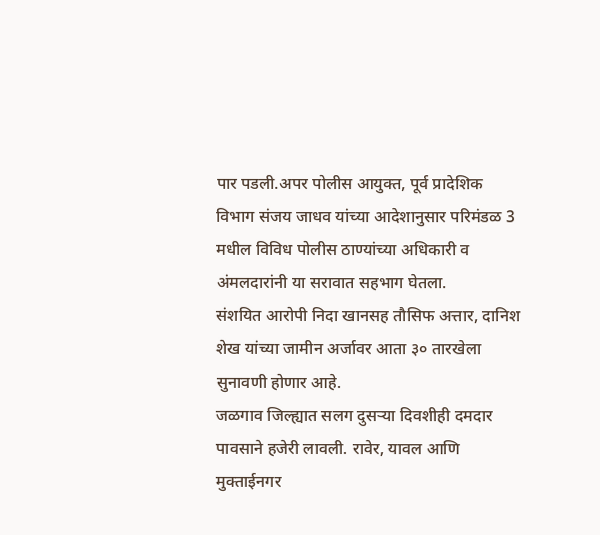पार पडली.अपर पोलीस आयुक्त, पूर्व प्रादेशिक विभाग संजय जाधव यांच्या आदेशानुसार परिमंडळ 3 मधील विविध पोलीस ठाण्यांच्या अधिकारी व अंमलदारांनी या सरावात सहभाग घेतला.
संशयित आरोपी निदा खानसह तौसिफ अत्तार, दानिश शेख यांच्या जामीन अर्जावर आता ३० तारखेला सुनावणी होणार आहे.
जळगाव जिल्ह्यात सलग दुसऱ्या दिवशीही दमदार पावसाने हजेरी लावली. रावेर, यावल आणि मुक्ताईनगर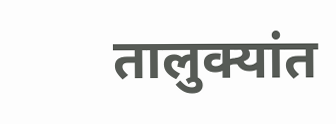तालुक्यांत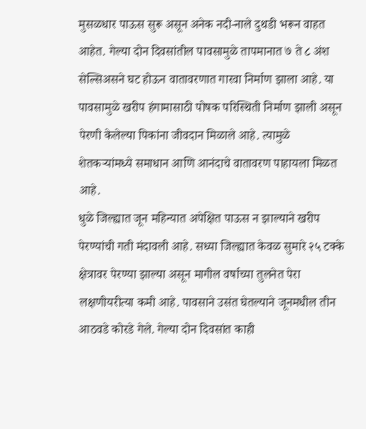मुसळधार पाऊस सुरू असून अनेक नदी-नाले दुथडी भरून वाहत आहेत. गेल्या दोन दिवसांतील पावसामुळे तापमानात ७ ते ८ अंश सेल्सिअसने घट होऊन वातावरणात गारवा निर्माण झाला आहे. या पावसामुळे खरीप हंगामासाठी पोषक परिस्थिती निर्माण झाली असून पेरणी केलेल्या पिकांना जीवदान मिळाले आहे. त्यामुळे शेतकऱ्यांमध्ये समाधान आणि आनंदाचे वातावरण पाहायला मिळत आहे.
धुळे जिल्ह्यात जून महिन्यात अपेक्षित पाऊस न झाल्याने खरीप पेरण्यांची गती मंदावली आहे. सध्या जिल्ह्यात केवळ सुमारे २५ टक्के क्षेत्रावर पेरण्या झाल्या असून मागील वर्षाच्या तुलनेत पेरा लक्षणीयरीत्या कमी आहे. पावसाने उसंत घेतल्याने जूनमधील तीन आठवडे कोरडे गेले. गेल्या दोन दिवसांत काही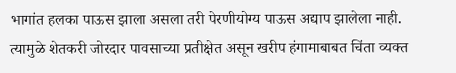भागांत हलका पाऊस झाला असला तरी पेरणीयोग्य पाऊस अद्याप झालेला नाही. त्यामुळे शेतकरी जोरदार पावसाच्या प्रतीक्षेत असून खरीप हंगामाबाबत चिंता व्यक्त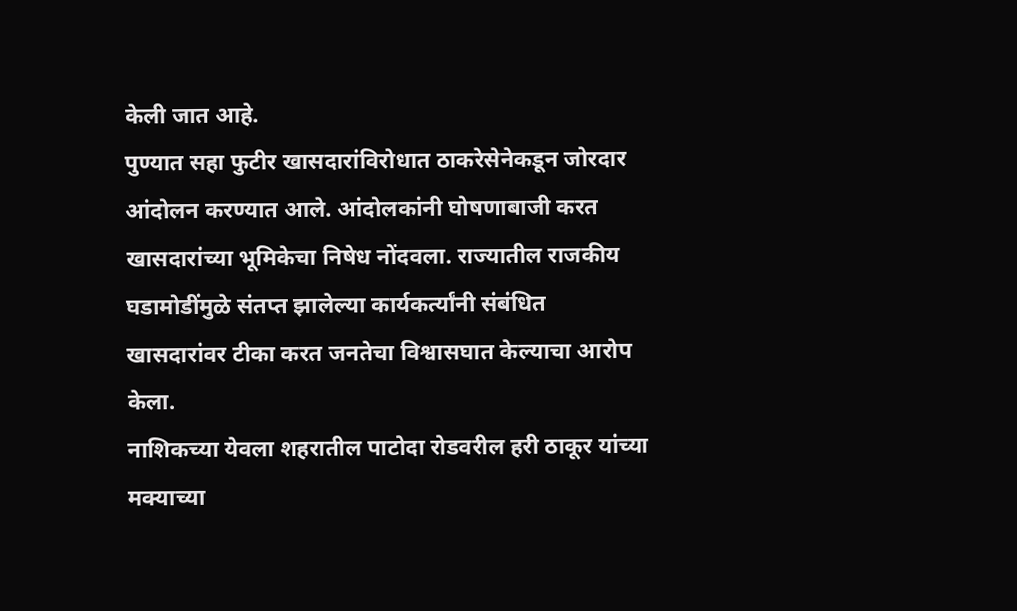केली जात आहे.
पुण्यात सहा फुटीर खासदारांविरोधात ठाकरेसेनेकडून जोरदार आंदोलन करण्यात आले. आंदोलकांनी घोषणाबाजी करत खासदारांच्या भूमिकेचा निषेध नोंदवला. राज्यातील राजकीय घडामोडींमुळे संतप्त झालेल्या कार्यकर्त्यांनी संबंधित खासदारांवर टीका करत जनतेचा विश्वासघात केल्याचा आरोप केला.
नाशिकच्या येवला शहरातील पाटोदा रोडवरील हरी ठाकूर यांच्या मक्याच्या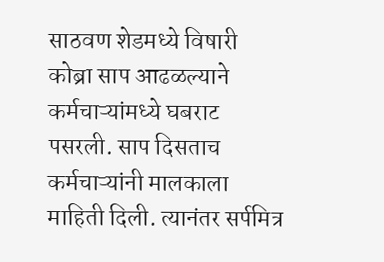साठवण शेडमध्ये विषारी कोब्रा साप आढळल्याने कर्मचाऱ्यांमध्ये घबराट पसरली. साप दिसताच कर्मचाऱ्यांनी मालकाला माहिती दिली. त्यानंतर सर्पमित्र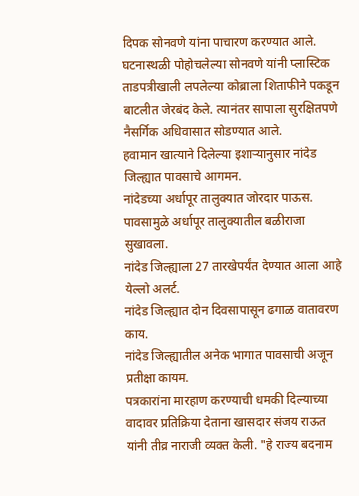दिपक सोनवणे यांना पाचारण करण्यात आले. घटनास्थळी पोहोचलेल्या सोनवणे यांनी प्लास्टिक ताडपत्रीखाली लपलेल्या कोब्राला शिताफीने पकडून बाटलीत जेरबंद केले. त्यानंतर सापाला सुरक्षितपणे नैसर्गिक अधिवासात सोडण्यात आले.
हवामान खात्याने दिलेल्या इशाऱ्यानुसार नांदेड जिल्ह्यात पावसाचे आगमन.
नांदेडच्या अर्धापूर तालुक्यात जोरदार पाऊस.
पावसामुळे अर्धापूर तालुक्यातील बळीराजा सुखावला.
नांदेड जिल्ह्याला 27 तारखेपर्यंत देण्यात आला आहे येल्लो अलर्ट.
नांदेड जिल्ह्यात दोन दिवसापासून ढगाळ वातावरण काय.
नांदेड जिल्ह्यातील अनेक भागात पावसाची अजून प्रतीक्षा कायम.
पत्रकारांना मारहाण करण्याची धमकी दिल्याच्या वादावर प्रतिक्रिया देताना खासदार संजय राऊत यांनी तीव्र नाराजी व्यक्त केली. "हे राज्य बदनाम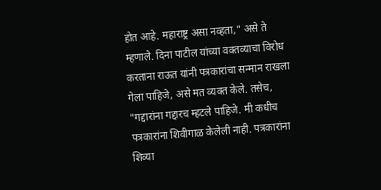होत आहे. महाराष्ट्र असा नव्हता," असे ते म्हणाले. दिना पाटील यांच्या वक्तव्याचा विरोध करताना राऊत यांनी पत्रकारांचा सन्मान राखला गेला पाहिजे, असे मत व्यक्त केले. तसेच, "गद्दारांना गद्दारच म्हटले पाहिजे. मी कधीच पत्रकारांना शिवीगाळ केलेली नाही. पत्रकारांना शिव्या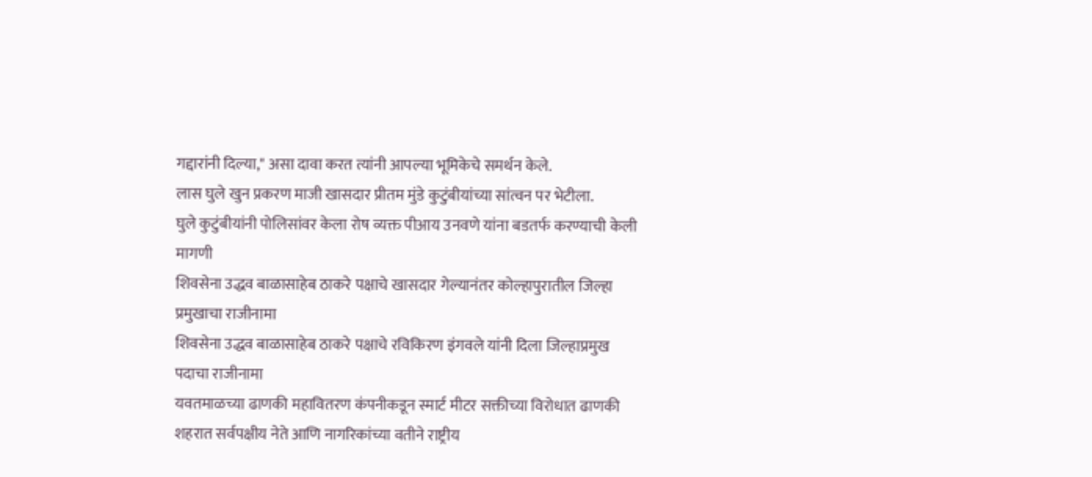गद्दारांनी दिल्या," असा दावा करत त्यांनी आपल्या भूमिकेचे समर्थन केले.
लास घुले खुन प्रकरण माजी खासदार प्रीतम मुंडे कुटुंबीयांच्या सांत्वन पर भेटीला.
घुले कुटुंबीयांनी पोलिसांवर केला रोष व्यक्त पीआय उनवणे यांना बडतर्फ करण्याची केली मागणी
शिवसेना उद्धव बाळासाहेब ठाकरे पक्षाचे खासदार गेल्यानंतर कोल्हापुरातील जिल्हा प्रमुखाचा राजीनामा
शिवसेना उद्धव बाळासाहेब ठाकरे पक्षाचे रविकिरण इंगवले यांनी दिला जिल्हाप्रमुख पदाचा राजीनामा
यवतमाळच्या ढाणकी महावितरण कंपनीकडून स्मार्ट मीटर सक्तीच्या विरोधात ढाणकी शहरात सर्वपक्षीय नेते आणि नागरिकांच्या वतीने राष्ट्रीय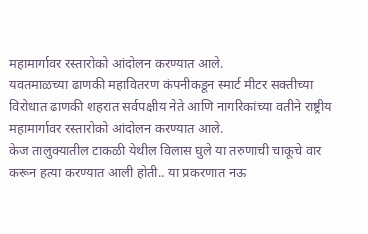महामार्गावर रस्तारोको आंदोलन करण्यात आले.
यवतमाळच्या ढाणकी महावितरण कंपनीकडून स्मार्ट मीटर सक्तीच्या विरोधात ढाणकी शहरात सर्वपक्षीय नेते आणि नागरिकांच्या वतीने राष्ट्रीय महामार्गावर रस्तारोको आंदोलन करण्यात आले.
केज तालुक्यातील टाकळी येथील विलास घुले या तरुणाची चाकूचे वार करून हत्या करण्यात आली होती.. या प्रकरणात नऊ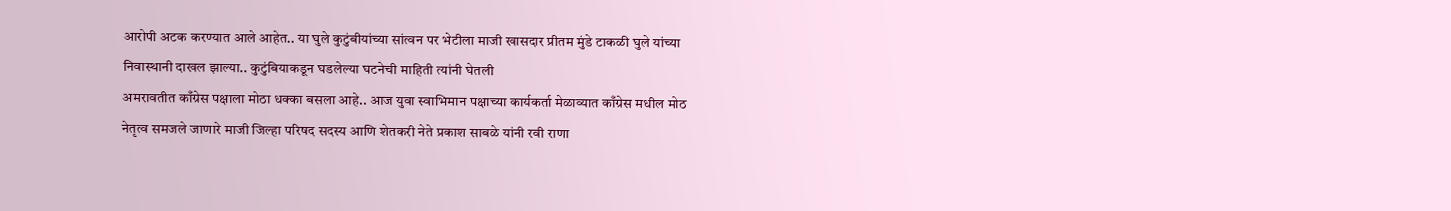आरोपी अटक करण्यात आले आहेत.. या घुले कुटुंबीयांच्या सांत्वन पर भेटीला माजी खासदार प्रीतम मुंडे टाकळी घुले यांच्या निवास्थानी दाखल झाल्या.. कुटुंबियाकडून घडलेल्या घटनेची माहिती त्यांनी घेतली
अमरावतीत काँग्रेस पक्षाला मोठा धक्का बसला आहे.. आज युवा स्वाभिमान पक्षाच्या कार्यकर्ता मेळाव्यात काँग्रेस मधील मोठ नेतृत्व समजले जाणारे माजी जिल्हा परिषद सदस्य आणि शेतकरी नेते प्रकाश साबळे यांनी रवी राणा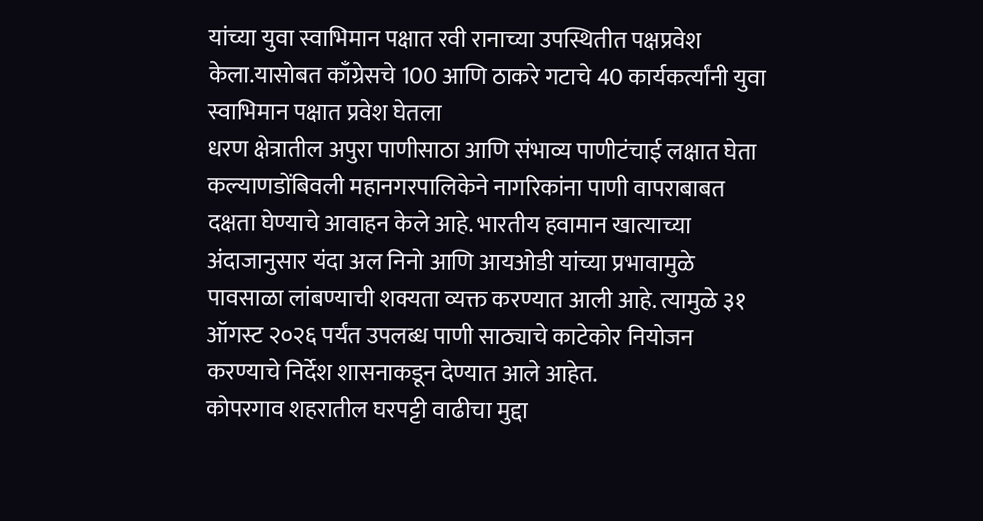यांच्या युवा स्वाभिमान पक्षात रवी रानाच्या उपस्थितीत पक्षप्रवेश केला.यासोबत काँग्रेसचे 100 आणि ठाकरे गटाचे 40 कार्यकर्त्यांनी युवा स्वाभिमान पक्षात प्रवेश घेतला
धरण क्षेत्रातील अपुरा पाणीसाठा आणि संभाव्य पाणीटंचाई लक्षात घेता कल्याणडोंबिवली महानगरपालिकेने नागरिकांना पाणी वापराबाबत दक्षता घेण्याचे आवाहन केले आहे. भारतीय हवामान खात्याच्या अंदाजानुसार यंदा अल निनो आणि आयओडी यांच्या प्रभावामुळे पावसाळा लांबण्याची शक्यता व्यक्त करण्यात आली आहे. त्यामुळे ३१ ऑगस्ट २०२६ पर्यंत उपलब्ध पाणी साठ्याचे काटेकोर नियोजन करण्याचे निर्देश शासनाकडून देण्यात आले आहेत.
कोपरगाव शहरातील घरपट्टी वाढीचा मुद्दा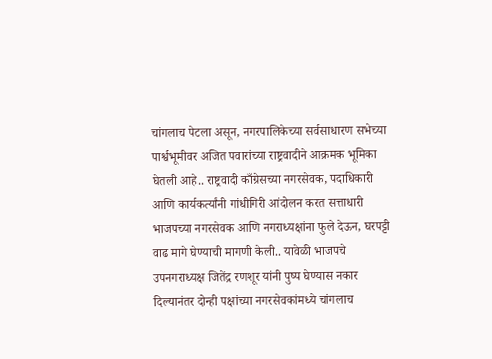चांगलाच पेटला असून, नगरपालिकेच्या सर्वसाधारण सभेच्या पार्श्वभूमीवर अजित पवारांच्या राष्ट्रवादीने आक्रमक भूमिका घेतली आहे.. राष्ट्रवादी काँग्रेसच्या नगरसेवक, पदाधिकारी आणि कार्यकर्त्यांनी गांधीगिरी आंदोलन करत सत्ताधारी भाजपच्या नगरसेवक आणि नगराध्यक्षांना फुले देऊन, घरपट्टी वाढ मागे घेण्याची मागणी केली.. यावेळी भाजपचे उपनगराध्यक्ष जितेंद्र रणशूर यांनी पुष्प घेण्यास नकार दिल्यानंतर दोन्ही पक्षांच्या नगरसेवकांमध्ये चांगलाच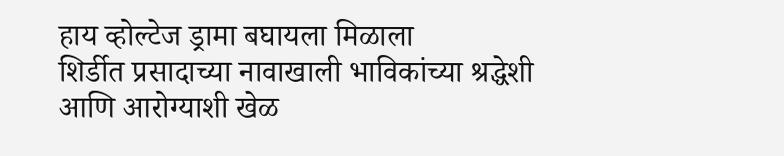हाय व्होल्टेज ड्रामा बघायला मिळाला
शिर्डीत प्रसादाच्या नावाखाली भाविकांच्या श्रद्धेशी आणि आरोग्याशी खेळ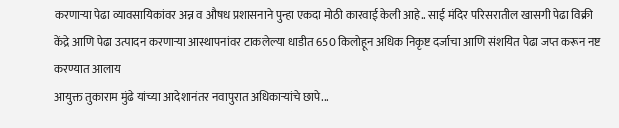करणाऱ्या पेढा व्यावसायिकांवर अन्न व औषध प्रशासनाने पुन्हा एकदा मोठी कारवाई केली आहे.. साई मंदिर परिसरातील खासगी पेढा विक्री केंद्रे आणि पेढा उत्पादन करणाऱ्या आस्थापनांवर टाकलेल्या धाडीत 650 किलोहून अधिक निकृष्ट दर्जाचा आणि संशयित पेढा जप्त करून नष्ट करण्यात आलाय
आयुक्त तुकाराम मुंढे यांच्या आदेशानंतर नवापुरात अधिकाऱ्यांचे छापे...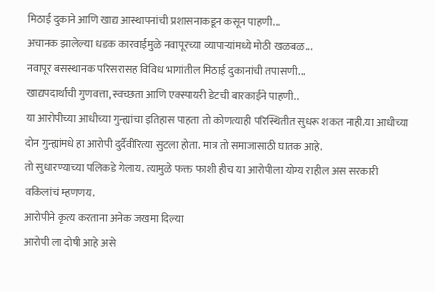मिठाई दुकाने आणि खाद्य आस्थापनांची प्रशासनाकडून कसून पाहणी...
अचानक झालेल्या धडक कारवाईमुळे नवापूरच्या व्यापाऱ्यांमध्ये मोठी खळबळ...
नवापूर बसस्थानक परिसरासह विविध भागांतील मिठाई दुकानांची तपासणी...
खाद्यपदार्थांची गुणवत्ता,स्वच्छता आणि एक्स्पायरी डेटची बारकाईने पाहणी..
या आरोपीच्या आधीच्या गुन्ह्यांचा इतिहास पाहता तो कोणत्याही परिस्थितीत सुधरू शकत नाही.या आधीच्या दोन गुन्ह्यांमधे हा आरोपी दुर्दैवीरित्या सुटला होता. मात्र तो समाजासाठी घातक आहे.
तो सुधारण्याच्या पलिकडे गेलाय. त्यामुळे फक्त फाशी हीच या आरोपीला योग्य राहील अस सरकारी वकिलांचं म्हणणय.
आरोपीने कृत्य करताना अनेक जखमा दिल्या
आरोपी ला दोषी आहे असे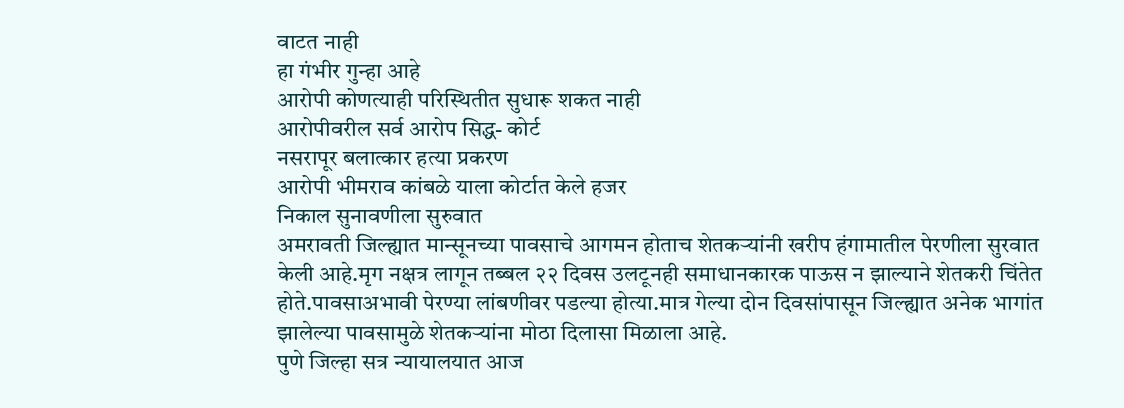वाटत नाही
हा गंभीर गुन्हा आहे
आरोपी कोणत्याही परिस्थितीत सुधारू शकत नाही
आरोपीवरील सर्व आरोप सिद्ध- कोर्ट
नसरापूर बलात्कार हत्या प्रकरण
आरोपी भीमराव कांबळे याला कोर्टात केले हजर
निकाल सुनावणीला सुरुवात
अमरावती जिल्ह्यात मान्सूनच्या पावसाचे आगमन होताच शेतकऱ्यांनी खरीप हंगामातील पेरणीला सुरवात केली आहे.मृग नक्षत्र लागून तब्बल २२ दिवस उलटूनही समाधानकारक पाऊस न झाल्याने शेतकरी चिंतेत होते.पावसाअभावी पेरण्या लांबणीवर पडल्या होत्या.मात्र गेल्या दोन दिवसांपासून जिल्ह्यात अनेक भागांत झालेल्या पावसामुळे शेतकऱ्यांना मोठा दिलासा मिळाला आहे.
पुणे जिल्हा सत्र न्यायालयात आज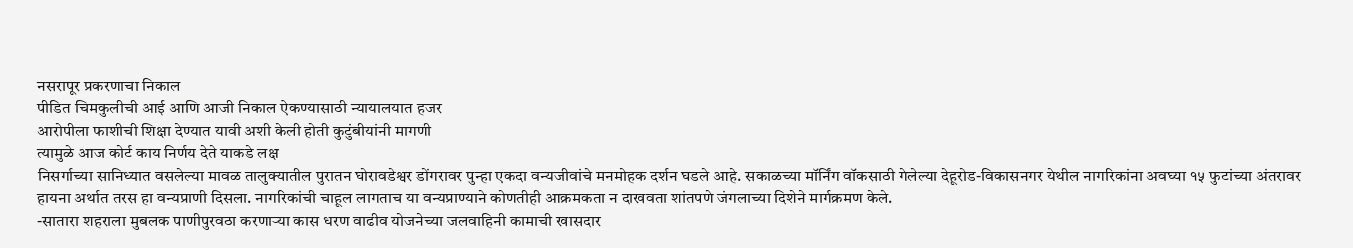नसरापूर प्रकरणाचा निकाल
पीडित चिमकुलीची आई आणि आजी निकाल ऐकण्यासाठी न्यायालयात हजर
आरोपीला फाशीची शिक्षा देण्यात यावी अशी केली होती कुटुंबीयांनी मागणी
त्यामुळे आज कोर्ट काय निर्णय देते याकडे लक्ष
निसर्गाच्या सानिध्यात वसलेल्या मावळ तालुक्यातील पुरातन घोरावडेश्वर डोंगरावर पुन्हा एकदा वन्यजीवांचे मनमोहक दर्शन घडले आहे. सकाळच्या मॉर्निंग वॉकसाठी गेलेल्या देहूरोड-विकासनगर येथील नागरिकांना अवघ्या १५ फुटांच्या अंतरावर हायना अर्थात तरस हा वन्यप्राणी दिसला. नागरिकांची चाहूल लागताच या वन्यप्राण्याने कोणतीही आक्रमकता न दाखवता शांतपणे जंगलाच्या दिशेने मार्गक्रमण केले.
-सातारा शहराला मुबलक पाणीपुरवठा करणाऱ्या कास धरण वाढीव योजनेच्या जलवाहिनी कामाची खासदार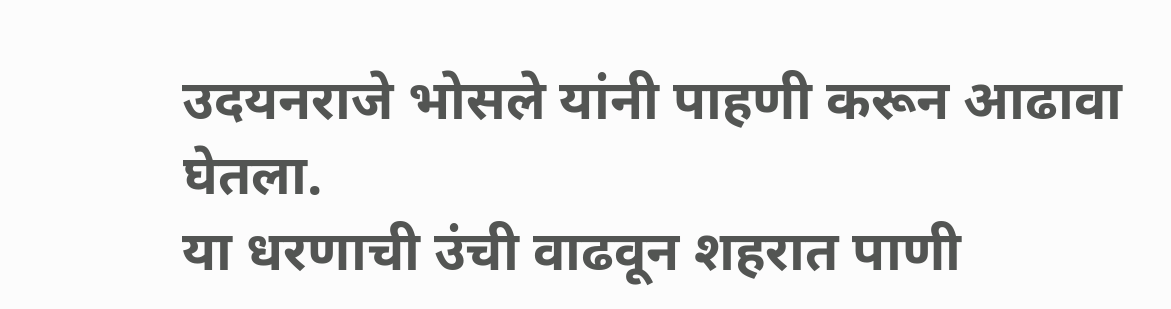उदयनराजे भोसले यांनी पाहणी करून आढावा घेतला.
या धरणाची उंची वाढवून शहरात पाणी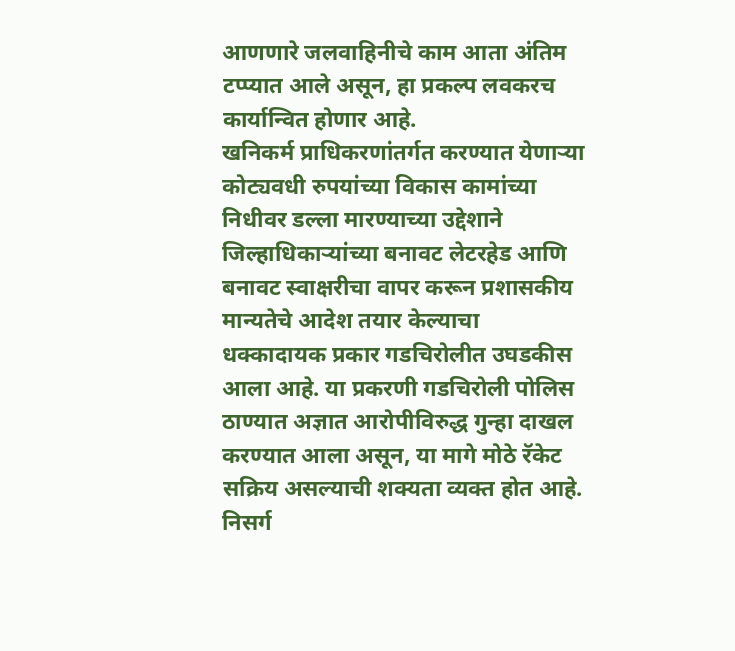आणणारे जलवाहिनीचे काम आता अंतिम टप्प्यात आले असून, हा प्रकल्प लवकरच कार्यान्वित होणार आहे.
खनिकर्म प्राधिकरणांतर्गत करण्यात येणाऱ्या कोट्यवधी रुपयांच्या विकास कामांच्या निधीवर डल्ला मारण्याच्या उद्देशाने जिल्हाधिकाऱ्यांच्या बनावट लेटरहेड आणि बनावट स्वाक्षरीचा वापर करून प्रशासकीय मान्यतेचे आदेश तयार केल्याचा धक्कादायक प्रकार गडचिरोलीत उघडकीस आला आहे. या प्रकरणी गडचिरोली पोलिस ठाण्यात अज्ञात आरोपीविरुद्ध गुन्हा दाखल करण्यात आला असून, या मागे मोठे रॅकेट सक्रिय असल्याची शक्यता व्यक्त होत आहे.
निसर्ग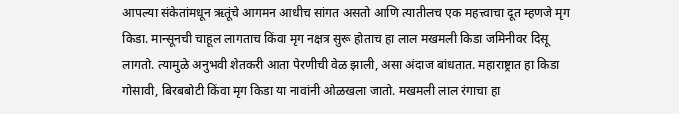आपल्या संकेतांमधून ऋतूंचे आगमन आधीच सांगत असतो आणि त्यातीलच एक महत्त्वाचा दूत म्हणजे मृग किडा. मान्सूनची चाहूल लागताच किंवा मृग नक्षत्र सुरू होताच हा लाल मखमली किडा जमिनीवर दिसू लागतो. त्यामुळे अनुभवी शेतकरी आता पेरणीची वेळ झाली, असा अंदाज बांधतात. महाराष्ट्रात हा किडा गोसावी, बिरबबोटी किंवा मृग किडा या नावांनी ओळखला जातो. मखमली लाल रंगाचा हा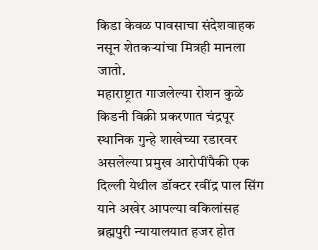किडा केवळ पावसाचा संदेशवाहक नसून शेतकऱ्यांचा मित्रही मानला जातो.
महाराष्ट्रात गाजलेल्या रोशन कुळे किडनी विक्री प्रकरणात चंद्रपूर स्थानिक गुन्हे शाखेच्या रडारवर असलेल्या प्रमुख आरोपींपैकी एक दिल्ली येथील डॉक्टर रवींद्र पाल सिंग याने अखेर आपल्या वकिलांसह ब्रह्मपुरी न्यायालयात हजर होत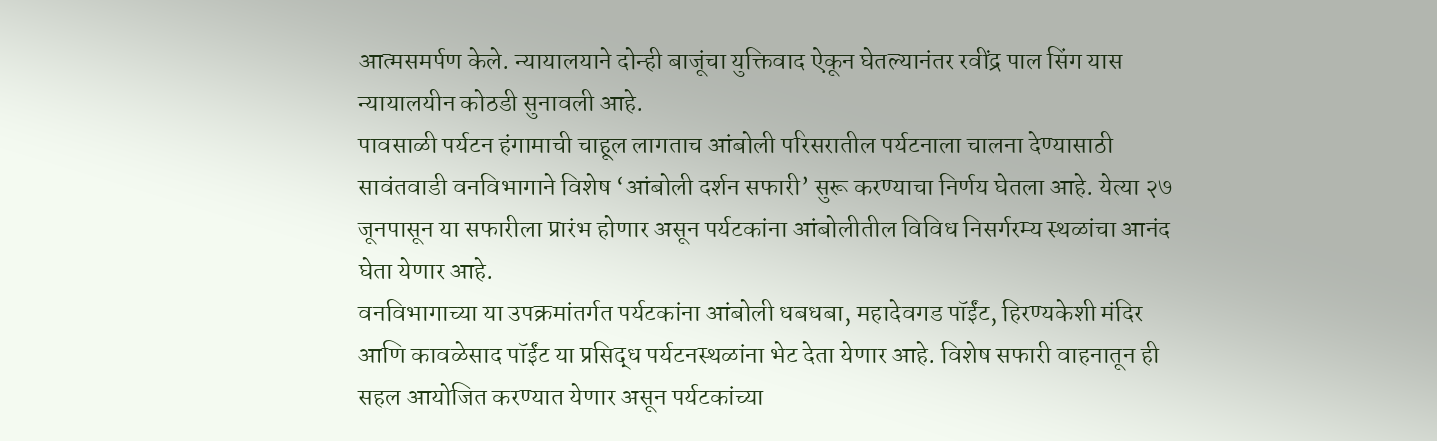आत्मसमर्पण केले. न्यायालयाने दोन्ही बाजूंचा युक्तिवाद ऐकून घेतल्यानंतर रवींद्र पाल सिंग यास न्यायालयीन कोठडी सुनावली आहे.
पावसाळी पर्यटन हंगामाची चाहूल लागताच आंबोली परिसरातील पर्यटनाला चालना देण्यासाठी सावंतवाडी वनविभागाने विशेष ‘आंबोली दर्शन सफारी’ सुरू करण्याचा निर्णय घेतला आहे. येत्या २७ जूनपासून या सफारीला प्रारंभ होणार असून पर्यटकांना आंबोलीतील विविध निसर्गरम्य स्थळांचा आनंद घेता येणार आहे.
वनविभागाच्या या उपक्रमांतर्गत पर्यटकांना आंबोली धबधबा, महादेवगड पॉईंट, हिरण्यकेशी मंदिर आणि कावळेसाद पॉईंट या प्रसिद्ध पर्यटनस्थळांना भेट देता येणार आहे. विशेष सफारी वाहनातून ही सहल आयोजित करण्यात येणार असून पर्यटकांच्या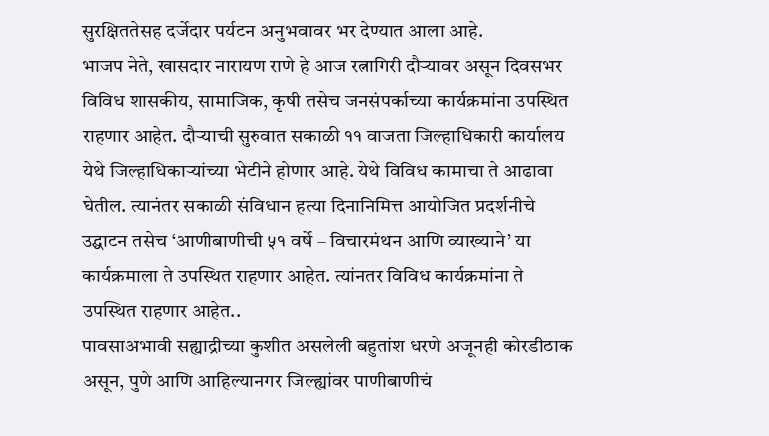सुरक्षिततेसह दर्जेदार पर्यटन अनुभवावर भर देण्यात आला आहे.
भाजप नेते, खासदार नारायण राणे हे आज रत्नागिरी दौऱ्यावर असून दिवसभर विविध शासकीय, सामाजिक, कृषी तसेच जनसंपर्काच्या कार्यक्रमांना उपस्थित राहणार आहेत. दौऱ्याची सुरुवात सकाळी ११ वाजता जिल्हाधिकारी कार्यालय येथे जिल्हाधिकाऱ्यांच्या भेटीने होणार आहे. येथे विविध कामाचा ते आढावा घेतील. त्यानंतर सकाळी संविधान हत्या दिनानिमित्त आयोजित प्रदर्शनीचे उद्घाटन तसेच ‘आणीबाणीची ५१ वर्षे – विचारमंथन आणि व्याख्याने’ या कार्यक्रमाला ते उपस्थित राहणार आहेत. त्यांनतर विविध कार्यक्रमांना ते उपस्थित राहणार आहेत..
पावसाअभावी सह्याद्रीच्या कुशीत असलेली बहुतांश धरणे अजूनही कोरडीठाक असून, पुणे आणि आहिल्यानगर जिल्ह्यांवर पाणीबाणीचं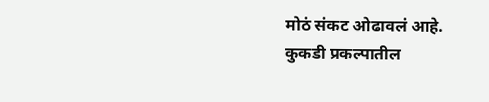मोठं संकट ओढावलं आहे. कुकडी प्रकल्पातील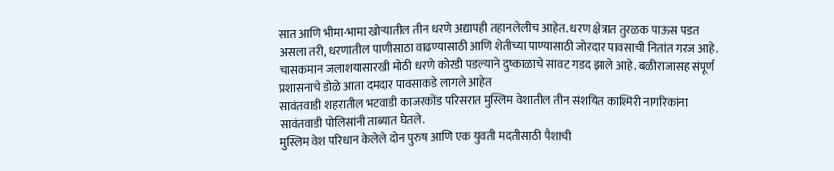सात आणि भीमा-भामा खोऱ्यातील तीन धरणे अद्यापही तहानलेलीच आहेत. धरण क्षेत्रात तुरळक पाऊस पडत असला तरी, धरणातील पाणीसाठा वाढण्यासाठी आणि शेतीच्या पाण्यासाठी जोरदार पावसाची नितांत गरज आहे. चासकमान जलाशयासारखी मोठी धरणे कोरडी पडल्याने दुष्काळाचे सावट गडद झाले आहे. बळीराजासह संपूर्ण प्रशासनाचे डोळे आता दमदार पावसाकडे लागले आहेत
सावंतवाडी शहरातील भटवाडी काजरकोंड परिसरात मुस्लिम वेशातील तीन संशयित काश्मिरी नागरिकांना सावंतवाडी पोलिसांनी ताब्यात घेतले.
मुस्लिम वेश परिधान केलेले दोन पुरुष आणि एक युवती मदतीसाठी पैशाची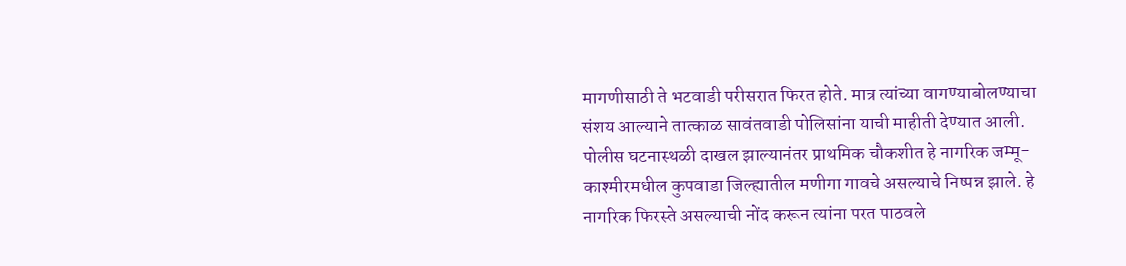मागणीसाठी ते भटवाडी परीसरात फिरत होते. मात्र त्यांच्या वागण्याबोलण्याचा संशय आल्याने तात्काळ सावंतवाडी पोलिसांना याची माहीती देण्यात आली. पोलीस घटनास्थळी दाखल झाल्यानंतर प्राथमिक चौकशीत हे नागरिक जम्मू-काश्मीरमधील कुपवाडा जिल्ह्यातील मणीगा गावचे असल्याचे निष्पन्न झाले. हे नागरिक फिरस्ते असल्याची नोंद करून त्यांना परत पाठवले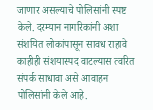जाणार असल्याचे पोलिसांनी स्पष्ट केले. दरम्यान नागरिकांनी अशा संशयित लोकांपासून सावध राहावे काहीही संशयास्पद वाटल्यास त्वरित संपर्क साधावा असे आवाहन पोलिसांनी केले आहे.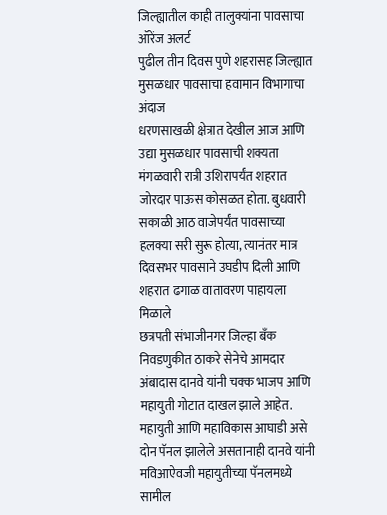जिल्ह्यातील काही तालुक्यांना पावसाचा ऑरेंज अलर्ट
पुढील तीन दिवस पुणे शहरासह जिल्ह्यात मुसळधार पावसाचा हवामान विभागाचा अंदाज
धरणसाखळी क्षेत्रात देखील आज आणि उद्या मुसळधार पावसाची शक्यता
मंगळवारी रात्री उशिरापर्यंत शहरात जोरदार पाऊस कोसळत होता. बुधवारी सकाळी आठ वाजेपर्यंत पावसाच्या हलक्या सरी सुरू होत्या, त्यानंतर मात्र दिवसभर पावसाने उघडीप दिली आणि शहरात ढगाळ वातावरण पाहायला मिळाले
छत्रपती संभाजीनगर जिल्हा बँक निवडणुकीत ठाकरे सेनेचे आमदार अंबादास दानवे यांनी चक्क भाजप आणि महायुती गोटात दाखल झाले आहेत. महायुती आणि महाविकास आघाडी असे दोन पॅनल झालेले असतानाही दानवे यांनी मविआऐवजी महायुतीच्या पॅनलमध्ये सामील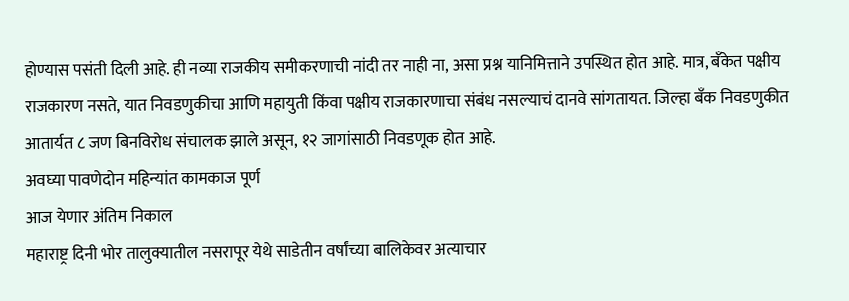होण्यास पसंती दिली आहे. ही नव्या राजकीय समीकरणाची नांदी तर नाही ना, असा प्रश्न यानिमित्ताने उपस्थित होत आहे. मात्र, बँकेत पक्षीय राजकारण नसते, यात निवडणुकीचा आणि महायुती किंवा पक्षीय राजकारणाचा संबंध नसल्याचं दानवे सांगतायत. जिल्हा बँक निवडणुकीत आतार्यत ८ जण बिनविरोध संचालक झाले असून, १२ जागांसाठी निवडणूक होत आहे.
अवघ्या पावणेदोन महिन्यांत कामकाज पूर्ण
आज येणार अंतिम निकाल
महाराष्ट्र दिनी भोर तालुक्यातील नसरापूर येथे साडेतीन वर्षांच्या बालिकेवर अत्याचार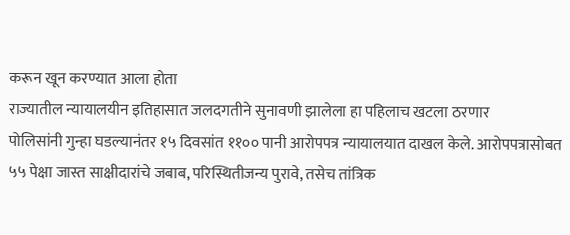करून खून करण्यात आला होता
राज्यातील न्यायालयीन इतिहासात जलदगतीने सुनावणी झालेला हा पहिलाच खटला ठरणार
पोलिसांनी गुन्हा घडल्यानंतर १५ दिवसांत ११०० पानी आरोपपत्र न्यायालयात दाखल केले. आरोपपत्रासोबत ५५ पेक्षा जास्त साक्षीदारांचे जबाब, परिस्थितीजन्य पुरावे, तसेच तांत्रिक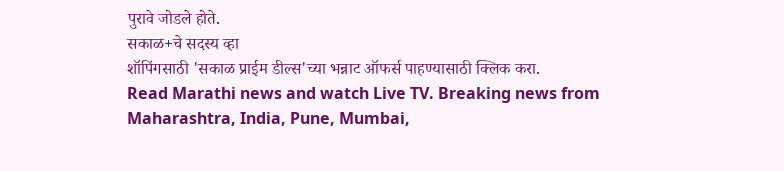पुरावे जोडले होते.
सकाळ+चे सदस्य व्हा
शॉपिंगसाठी 'सकाळ प्राईम डील्स'च्या भन्नाट ऑफर्स पाहण्यासाठी क्लिक करा.
Read Marathi news and watch Live TV. Breaking news from Maharashtra, India, Pune, Mumbai,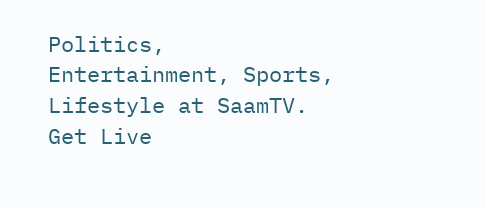Politics, Entertainment, Sports, Lifestyle at SaamTV. Get Live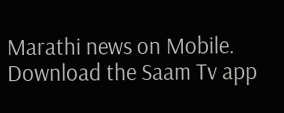Marathi news on Mobile. Download the Saam Tv app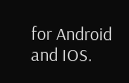for Android and IOS.